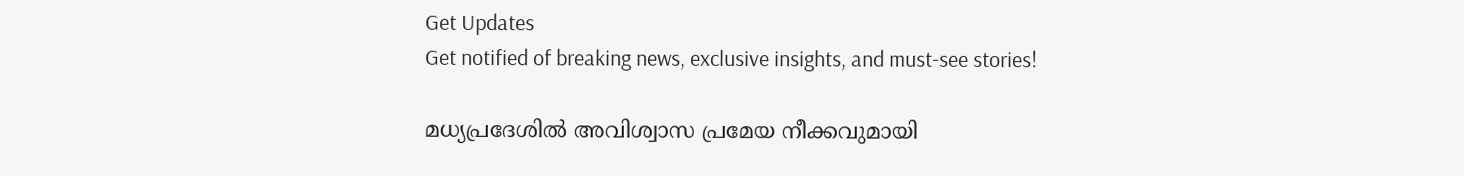Get Updates
Get notified of breaking news, exclusive insights, and must-see stories!

മധ്യപ്രദേശില്‍ അവിശ്വാസ പ്രമേയ നീക്കവുമായി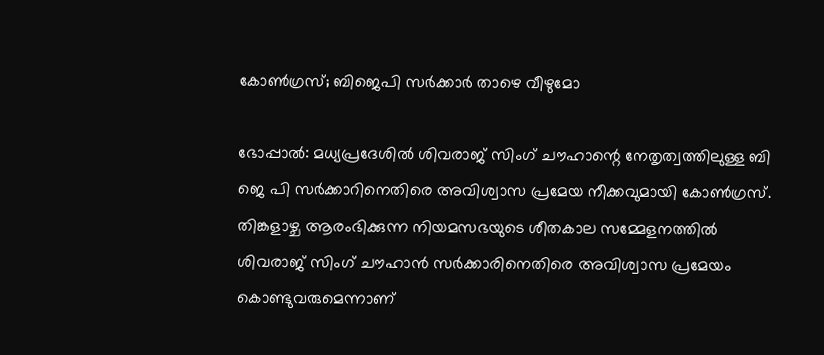കോണ്‍ഗ്രസ്; ബിജെപി സർക്കാർ താഴെ വീഴുമോ

ഭോപ്പാല്‍: മധ്യപ്രദേശില്‍ ശിവരാജ് സിംഗ് ചൗഹാന്റെ നേതൃത്വത്തിലുള്ള ബി ജെ പി സർക്കാറിനെതിരെ അവിശ്വാസ പ്രമേയ നീക്കവുമായി കോണ്‍ഗ്രസ്. തിങ്കളാഴ്ച ആരംഭിക്കുന്ന നിയമസഭയുടെ ശീതകാല സമ്മേളനത്തിൽ ശിവരാജ് സിംഗ് ചൗഹാൻ സർക്കാരിനെതിരെ അവിശ്വാസ പ്രമേയം കൊണ്ടുവരുമെന്നാണ്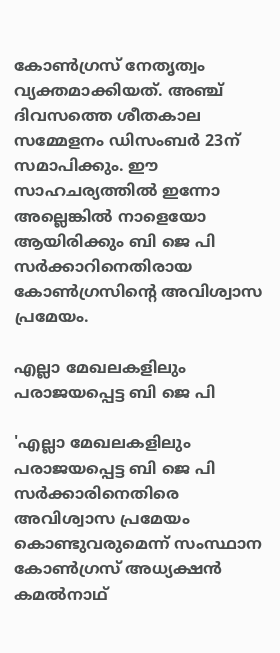കോണ്‍ഗ്രസ് നേതൃത്വം വ്യക്തമാക്കിയത്. അഞ്ച് ദിവസത്തെ ശീതകാല സമ്മേളനം ഡിസംബർ 23ന് സമാപിക്കും. ഈ സാഹചര്യത്തില്‍ ഇന്നോ അല്ലെങ്കില്‍ നാളെയോ ആയിരിക്കും ബി ജെ പി സർക്കാറിനെതിരായ കോണ്‍ഗ്രസിന്റെ അവിശ്വാസ പ്രമേയം.

എല്ലാ മേഖലകളിലും പരാജയപ്പെട്ട ബി ജെ പി

'എല്ലാ മേഖലകളിലും പരാജയപ്പെട്ട ബി ജെ പി സർക്കാരിനെതിരെ അവിശ്വാസ പ്രമേയം കൊണ്ടുവരുമെന്ന് സംസ്ഥാന കോൺഗ്രസ് അധ്യക്ഷൻ കമൽനാഥ്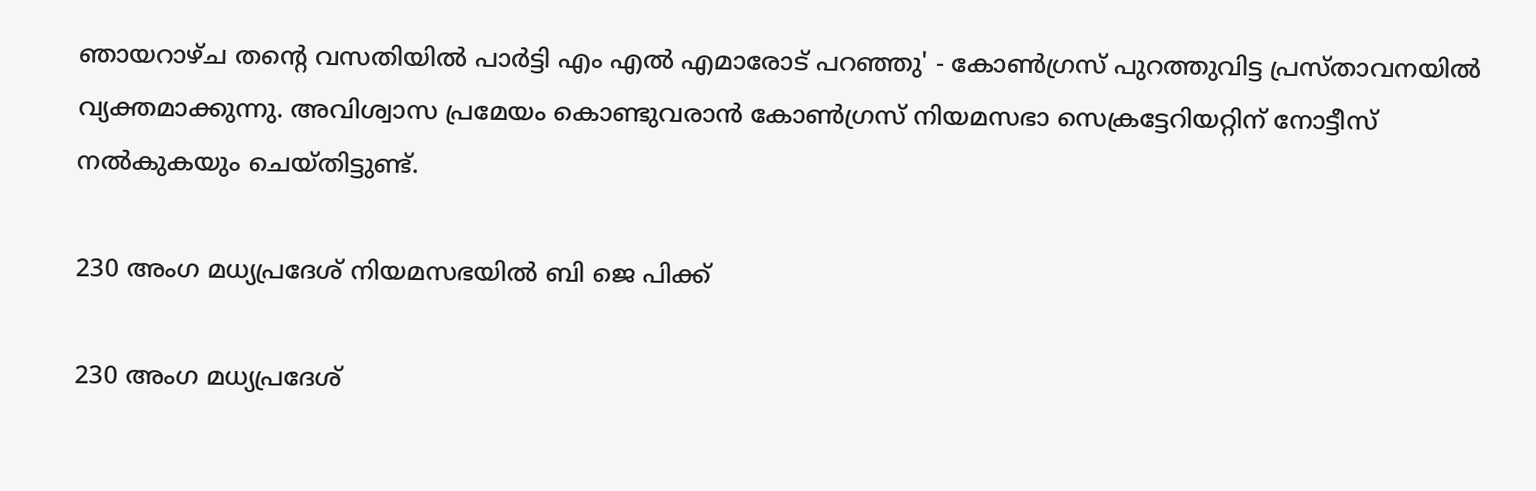ഞായറാഴ്ച തന്റെ വസതിയിൽ പാർട്ടി എം എൽ എമാരോട് പറഞ്ഞു' - കോണ്‍ഗ്രസ് പുറത്തുവിട്ട പ്രസ്താവനയില്‍ വ്യക്തമാക്കുന്നു. അവിശ്വാസ പ്രമേയം കൊണ്ടുവരാൻ കോൺഗ്രസ് നിയമസഭാ സെക്രട്ടേറിയറ്റിന് നോട്ടീസ് നൽകുകയും ചെയ്തിട്ടുണ്ട്.

230 അംഗ മധ്യപ്രദേശ് നിയമസഭയിൽ ബി ജെ പിക്ക്

230 അംഗ മധ്യപ്രദേശ്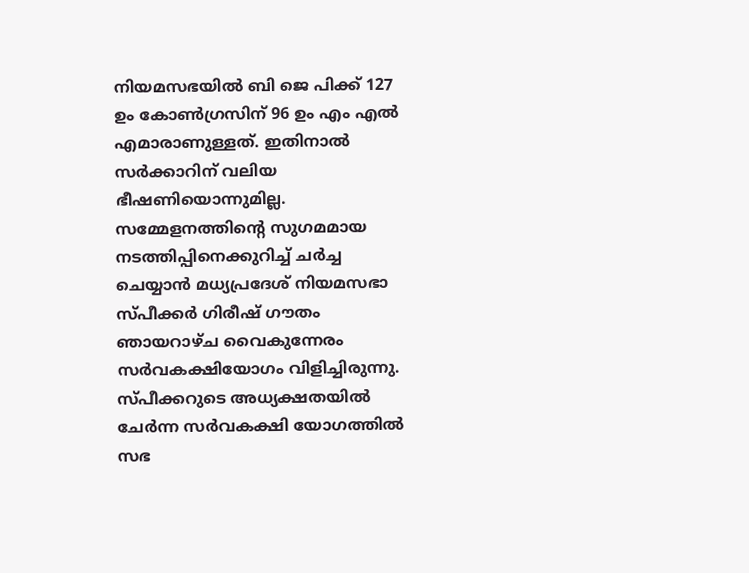നിയമസഭയിൽ ബി ജെ പിക്ക് 127 ഉം കോൺഗ്രസിന് 96 ഉം എം എൽ എമാരാണുള്ളത്. ഇതിനാല്‍ സർക്കാറിന് വലിയ ഭീഷണിയൊന്നുമില്ല. സമ്മേളനത്തിന്റെ സുഗമമായ നടത്തിപ്പിനെക്കുറിച്ച് ചർച്ച ചെയ്യാൻ മധ്യപ്രദേശ് നിയമസഭാ സ്പീക്കർ ഗിരീഷ് ഗൗതം ഞായറാഴ്ച വൈകുന്നേരം സർവകക്ഷിയോഗം വിളിച്ചിരുന്നു. സ്പീക്കറുടെ അധ്യക്ഷതയിൽ ചേർന്ന സർവകക്ഷി യോഗത്തിൽ സഭ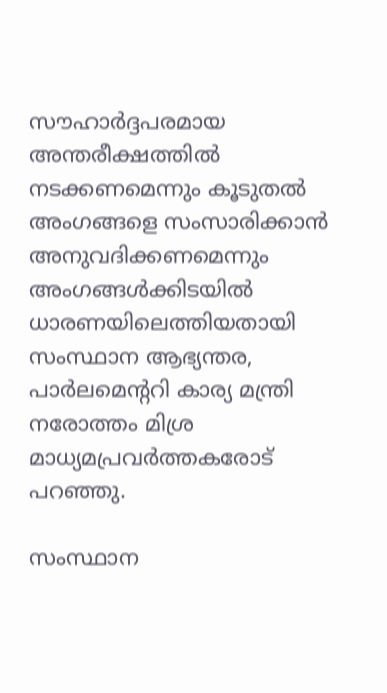സൗഹാർദ്ദപരമായ അന്തരീക്ഷത്തിൽ നടക്കണമെന്നും കൂടുതൽ അംഗങ്ങളെ സംസാരിക്കാൻ അനുവദിക്കണമെന്നും അംഗങ്ങൾക്കിടയിൽ ധാരണയിലെത്തിയതായി സംസ്ഥാന ആഭ്യന്തര, പാർലമെന്ററി കാര്യ മന്ത്രി നരോത്തം മിശ്ര മാധ്യമപ്രവർത്തകരോട് പറഞ്ഞു.

സംസ്ഥാന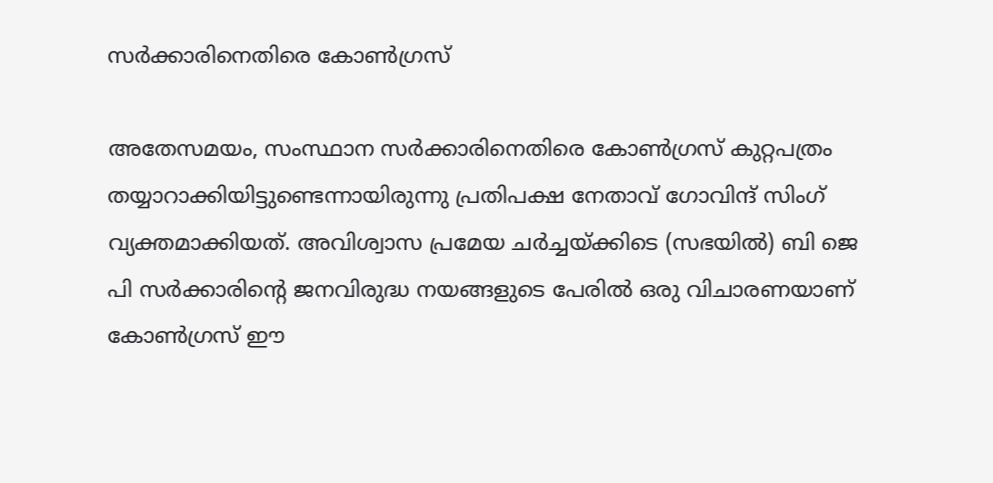സർക്കാരിനെതിരെ കോണ്‍ഗ്രസ്

അതേസമയം, സംസ്ഥാന സർക്കാരിനെതിരെ കോണ്‍ഗ്രസ് കുറ്റപത്രം തയ്യാറാക്കിയിട്ടുണ്ടെന്നായിരുന്നു പ്രതിപക്ഷ നേതാവ് ഗോവിന്ദ് സിംഗ് വ്യക്തമാക്കിയത്. അവിശ്വാസ പ്രമേയ ചർച്ചയ്ക്കിടെ (സഭയിൽ) ബി ജെ പി സർക്കാരിന്റെ ജനവിരുദ്ധ നയങ്ങളുടെ പേരിൽ ഒരു വിചാരണയാണ് കോൺഗ്രസ് ഈ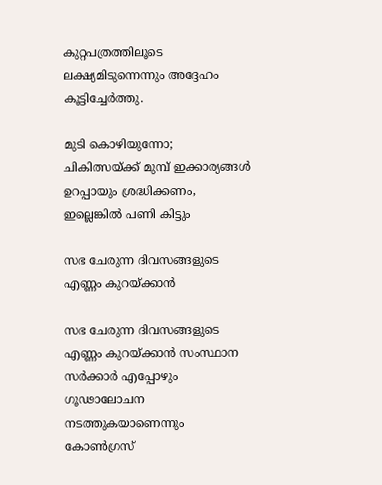കുറ്റപത്രത്തിലൂടെ ലക്ഷ്യമിടുന്നെന്നും അദ്ദേഹം കൂട്ടിച്ചേർത്തു.

മുടി കൊഴിയുന്നോ; ചികിത്സയ്ക്ക് മുമ്പ് ഇക്കാര്യങ്ങള്‍ ഉറപ്പായും ശ്രദ്ധിക്കണം, ഇല്ലെങ്കില്‍ പണി കിട്ടും

സഭ ചേരുന്ന ദിവസങ്ങളുടെ എണ്ണം കുറയ്ക്കാൻ

സഭ ചേരുന്ന ദിവസങ്ങളുടെ എണ്ണം കുറയ്ക്കാൻ സംസ്ഥാന സർക്കാർ എപ്പോഴും ഗൂഢാലോചന നടത്തുകയാണെന്നും കോൺഗ്രസ്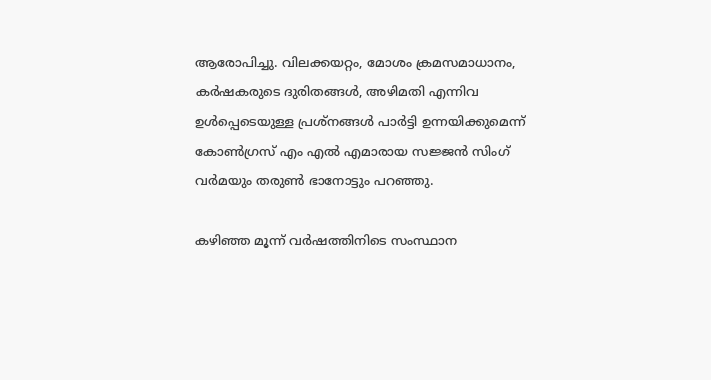ആരോപിച്ചു. വിലക്കയറ്റം, മോശം ക്രമസമാധാനം, കർഷകരുടെ ദുരിതങ്ങൾ, അഴിമതി എന്നിവ ഉൾപ്പെടെയുള്ള പ്രശ്നങ്ങൾ പാർട്ടി ഉന്നയിക്കുമെന്ന് കോൺഗ്രസ് എം എൽ എമാരായ സജ്ജൻ സിംഗ് വർമയും തരുൺ ഭാനോട്ടും പറഞ്ഞു.

കഴിഞ്ഞ മൂന്ന് വർഷത്തിനിടെ സംസ്ഥാന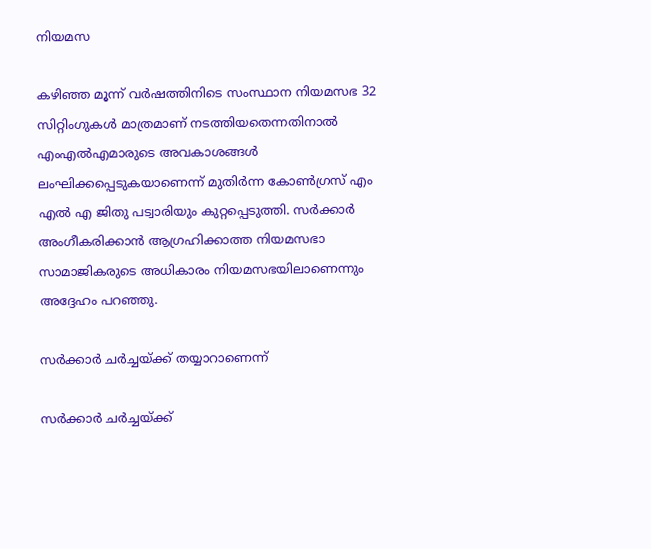നിയമസ

കഴിഞ്ഞ മൂന്ന് വർഷത്തിനിടെ സംസ്ഥാന നിയമസഭ 32 സിറ്റിംഗുകൾ മാത്രമാണ് നടത്തിയതെന്നതിനാൽ എംഎൽഎമാരുടെ അവകാശങ്ങൾ ലംഘിക്കപ്പെടുകയാണെന്ന് മുതിർന്ന കോൺഗ്രസ് എം എൽ എ ജിതു പട്വാരിയും കുറ്റപ്പെടുത്തി. സർക്കാർ അംഗീകരിക്കാൻ ആഗ്രഹിക്കാത്ത നിയമസഭാ സാമാജികരുടെ അധികാരം നിയമസഭയിലാണെന്നും അദ്ദേഹം പറഞ്ഞു.

സർക്കാർ ചർച്ചയ്ക്ക് തയ്യാറാണെന്ന്

സർക്കാർ ചർച്ചയ്ക്ക്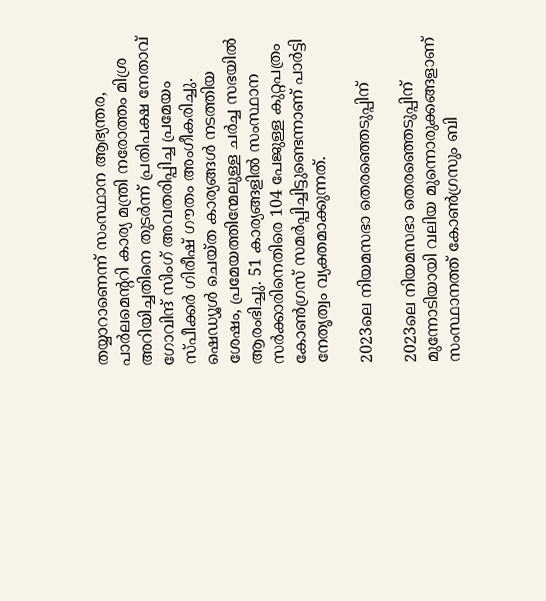തയ്യാറാണെന്ന് സംസ്ഥാന ആഭ്യന്തര, പാർലമെന്ററി കാര്യ മന്ത്രി നരോത്തം മിശ്ര അറിയിച്ചതിനെ തുടർന്ന് പ്രതിപക്ഷ നേതാവ് ഗോവിന്ദ് സിംഗ് അവതരിപ്പിച്ച പ്രമേയം സ്പീക്കർ ഗിരീഷ് ഗൗതം അംഗീകരിച്ചു. ഷെഡ്യൂൾ ചെയ്ത കാര്യങ്ങൾ നടത്തിയ ശേഷം, പ്രമേയത്തിന്മേലുള്ള ചർച്ച സഭയിൽ ആരംഭിച്ചു. 51 കാര്യങ്ങളിൽ സംസ്ഥാന സർക്കാരിനെതിരെ 104 പേജുള്ള കുറ്റപത്രം കോൺഗ്രസ് സമർപ്പിച്ചിട്ടുണ്ടെന്നാണ് പാർട്ടി നേതൃത്വം വ്യക്തമാക്കുന്നത്.

2023ലെ നിയമസഭാ തെരഞ്ഞെടുപ്പിന്

2023ലെ നിയമസഭാ തെരഞ്ഞെടുപ്പിന് മുന്നോടിയായി വലിയ മുന്നൊരുക്കങ്ങളാണ് സംസ്ഥാനത്ത് കോണ്‍ഗ്രസും ബി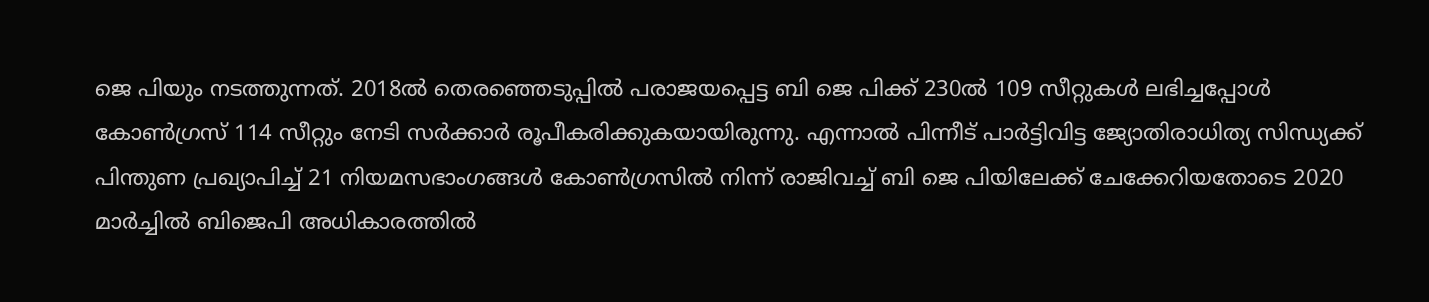ജെ പിയും നടത്തുന്നത്. 2018ൽ തെരഞ്ഞെടുപ്പിൽ പരാജയപ്പെട്ട ബി ജെ പിക്ക് 230ൽ 109 സീറ്റുകള്‍ ലഭിച്ചപ്പോള്‍ കോൺഗ്രസ് 114 സീറ്റും നേടി സർക്കാർ രൂപീകരിക്കുകയായിരുന്നു. എന്നാല്‍ പിന്നീട് പാർട്ടിവിട്ട ജ്യോതിരാധിത്യ സിന്ധ്യക്ക് പിന്തുണ പ്രഖ്യാപിച്ച് 21 നിയമസഭാംഗങ്ങൾ കോൺഗ്രസിൽ നിന്ന് രാജിവച്ച് ബി ജെ പിയിലേക്ക് ചേക്കേറിയതോടെ 2020 മാർച്ചിൽ ബിജെപി അധികാരത്തിൽ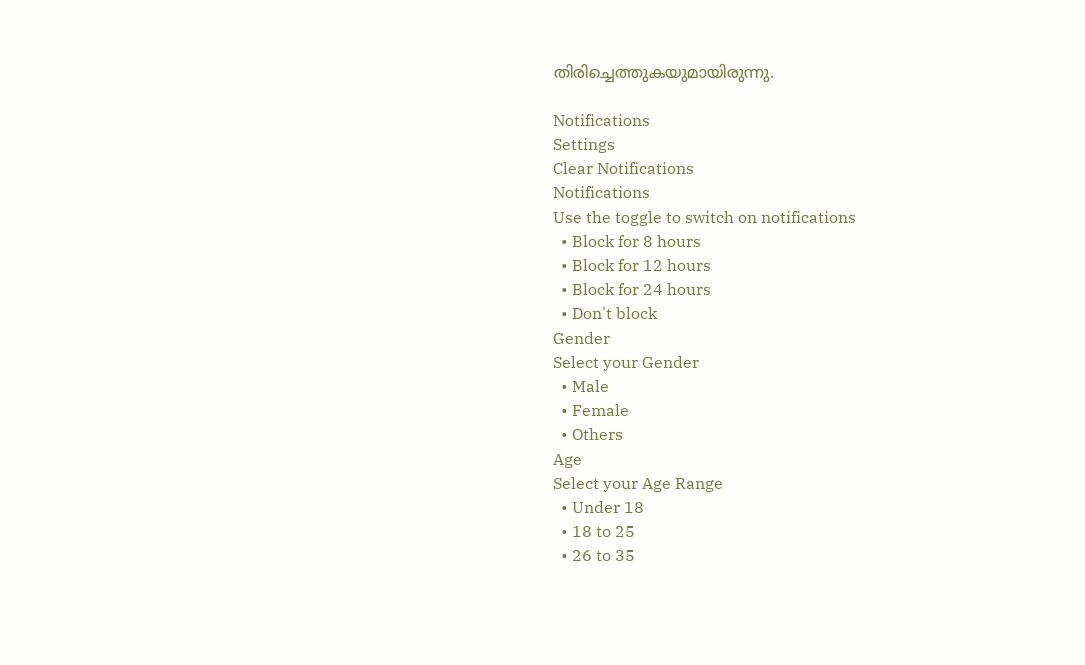തിരിച്ചെത്തുകയുമായിരുന്നു.

Notifications
Settings
Clear Notifications
Notifications
Use the toggle to switch on notifications
  • Block for 8 hours
  • Block for 12 hours
  • Block for 24 hours
  • Don't block
Gender
Select your Gender
  • Male
  • Female
  • Others
Age
Select your Age Range
  • Under 18
  • 18 to 25
  • 26 to 35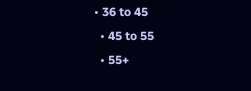• 36 to 45
  • 45 to 55
  • 55+